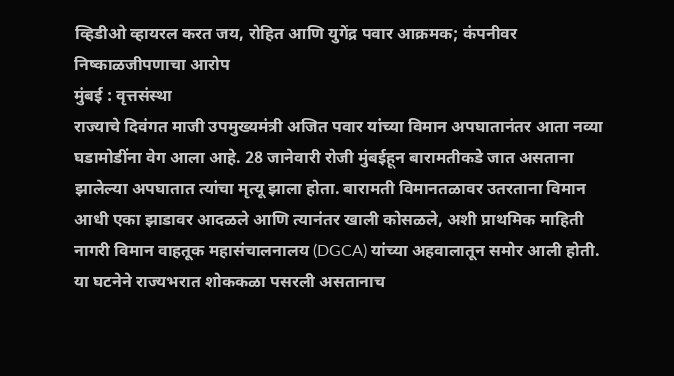व्हिडीओ व्हायरल करत जय, रोहित आणि युगेंद्र पवार आक्रमक; कंपनीवर निष्काळजीपणाचा आरोप
मुंबई : वृत्तसंस्था
राज्याचे दिवंगत माजी उपमुख्यमंत्री अजित पवार यांच्या विमान अपघातानंतर आता नव्या घडामोडींना वेग आला आहे. 28 जानेवारी रोजी मुंबईहून बारामतीकडे जात असताना झालेल्या अपघातात त्यांचा मृत्यू झाला होता. बारामती विमानतळावर उतरताना विमान आधी एका झाडावर आदळले आणि त्यानंतर खाली कोसळले, अशी प्राथमिक माहिती नागरी विमान वाहतूक महासंचालनालय (DGCA) यांच्या अहवालातून समोर आली होती. या घटनेने राज्यभरात शोककळा पसरली असतानाच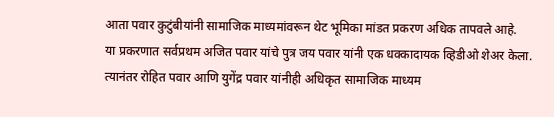आता पवार कुटुंबीयांनी सामाजिक माध्यमांवरून थेट भूमिका मांडत प्रकरण अधिक तापवले आहे.
या प्रकरणात सर्वप्रथम अजित पवार यांचे पुत्र जय पवार यांनी एक धक्कादायक व्हिडीओ शेअर केला. त्यानंतर रोहित पवार आणि युगेंद्र पवार यांनीही अधिकृत सामाजिक माध्यम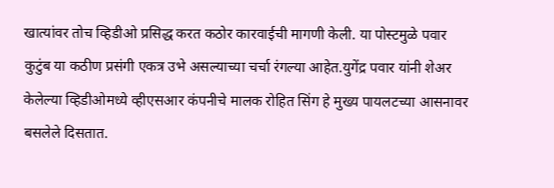खात्यांवर तोच व्हिडीओ प्रसिद्ध करत कठोर कारवाईची मागणी केली. या पोस्टमुळे पवार कुटुंब या कठीण प्रसंगी एकत्र उभे असल्याच्या चर्चा रंगल्या आहेत.युगेंद्र पवार यांनी शेअर केलेल्या व्हिडीओमध्ये व्हीएसआर कंपनीचे मालक रोहित सिंग हे मुख्य पायलटच्या आसनावर बसलेले दिसतात.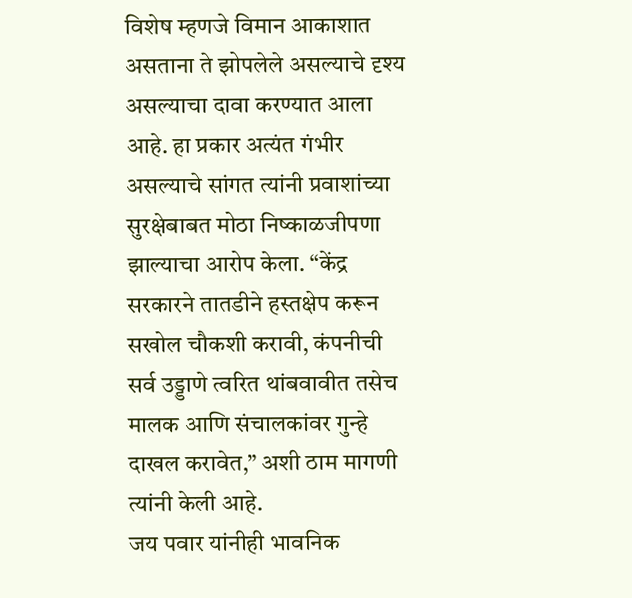विशेष म्हणजे विमान आकाशात असताना ते झोपलेले असल्याचे दृश्य असल्याचा दावा करण्यात आला आहे. हा प्रकार अत्यंत गंभीर असल्याचे सांगत त्यांनी प्रवाशांच्या सुरक्षेबाबत मोठा निष्काळजीपणा झाल्याचा आरोप केला. “केंद्र सरकारने तातडीने हस्तक्षेप करून सखोल चौकशी करावी, कंपनीची सर्व उड्डाणे त्वरित थांबवावीत तसेच मालक आणि संचालकांवर गुन्हे दाखल करावेत,” अशी ठाम मागणी त्यांनी केली आहे.
जय पवार यांनीही भावनिक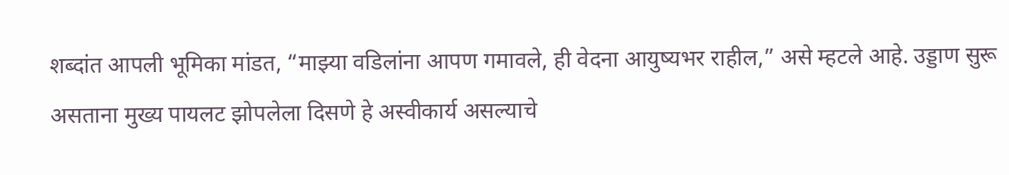शब्दांत आपली भूमिका मांडत, “माझ्या वडिलांना आपण गमावले, ही वेदना आयुष्यभर राहील,” असे म्हटले आहे. उड्डाण सुरू असताना मुख्य पायलट झोपलेला दिसणे हे अस्वीकार्य असल्याचे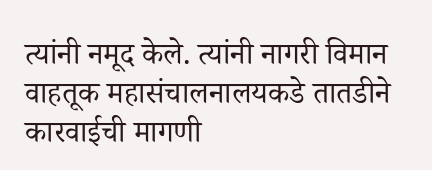त्यांनी नमूद केले. त्यांनी नागरी विमान वाहतूक महासंचालनालयकडे तातडीने कारवाईची मागणी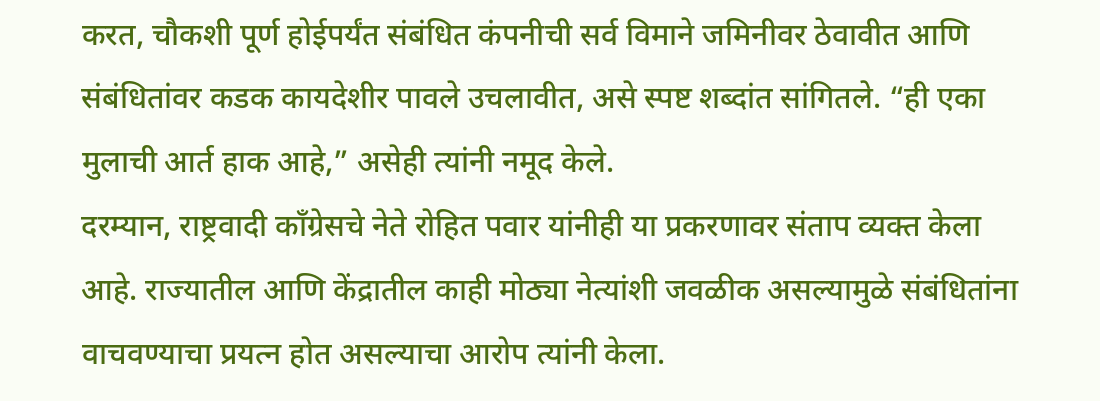करत, चौकशी पूर्ण होईपर्यंत संबंधित कंपनीची सर्व विमाने जमिनीवर ठेवावीत आणि संबंधितांवर कडक कायदेशीर पावले उचलावीत, असे स्पष्ट शब्दांत सांगितले. “ही एका मुलाची आर्त हाक आहे,” असेही त्यांनी नमूद केले.
दरम्यान, राष्ट्रवादी काँग्रेसचे नेते रोहित पवार यांनीही या प्रकरणावर संताप व्यक्त केला आहे. राज्यातील आणि केंद्रातील काही मोठ्या नेत्यांशी जवळीक असल्यामुळे संबंधितांना वाचवण्याचा प्रयत्न होत असल्याचा आरोप त्यांनी केला.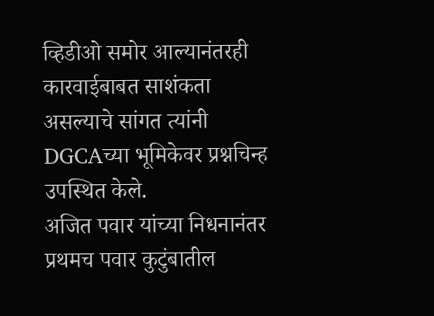व्हिडीओ समोर आल्यानंतरही कारवाईबाबत साशंकता असल्याचे सांगत त्यांनी DGCAच्या भूमिकेवर प्रश्नचिन्ह उपस्थित केले.
अजित पवार यांच्या निधनानंतर प्रथमच पवार कुटुंबातील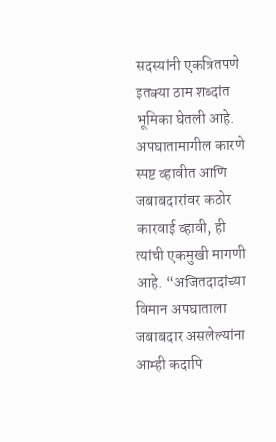सदस्यांनी एकत्रितपणे इतक्या ठाम शब्दांत भूमिका घेतली आहे. अपघातामागील कारणे स्पष्ट व्हावीत आणि जबाबदारांवर कठोर कारवाई व्हावी, ही त्यांची एकमुखी मागणी आहे. “अजितदादांच्या विमान अपघाताला जबाबदार असलेल्यांना आम्ही कदापि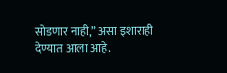सोडणार नाही,” असा इशाराही देण्यात आला आहे.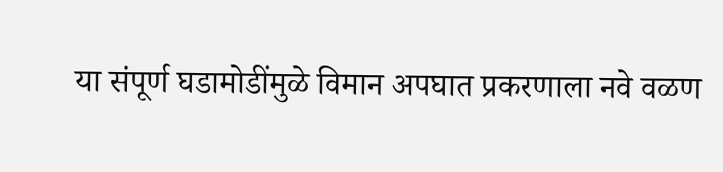या संपूर्ण घडामोडींमुळे विमान अपघात प्रकरणाला नवे वळण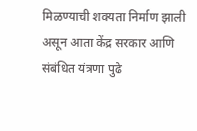मिळण्याची शक्यता निर्माण झाली असून आता केंद्र सरकार आणि संबंधित यंत्रणा पुढे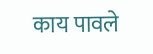काय पावले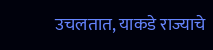उचलतात, याकडे राज्याचे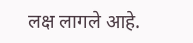लक्ष लागले आहे.